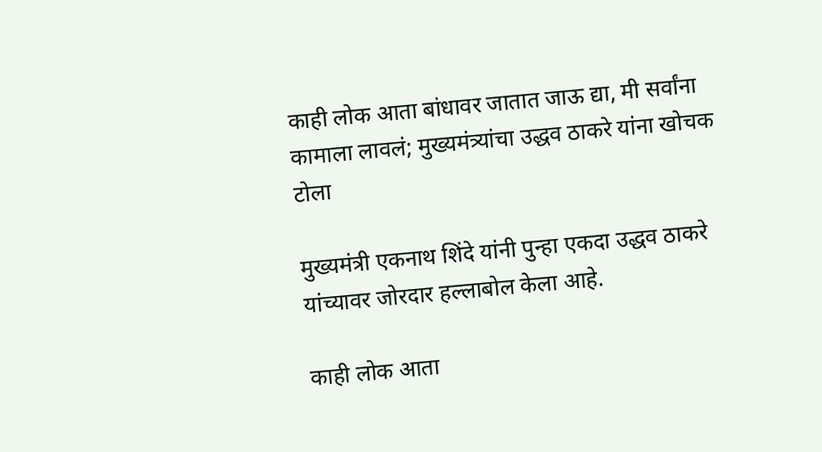काही लोक आता बांधावर जातात जाऊ द्या, मी सर्वांना कामाला लावलं; मुख्यमंत्र्यांचा उद्धव ठाकरे यांना खोचक टोला

मुख्यमंत्री एकनाथ शिंदे यांनी पुन्हा एकदा उद्धव ठाकरे यांच्यावर जोरदार हल्लाबोल केला आहे.

काही लोक आता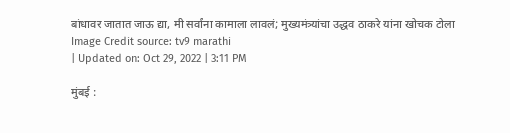बांधावर जातात जाऊ द्या, मी सर्वांना कामाला लावलं; मुख्यमंत्र्यांचा उद्धव ठाकरे यांना खोचक टोला
Image Credit source: tv9 marathi
| Updated on: Oct 29, 2022 | 3:11 PM

मुंबई :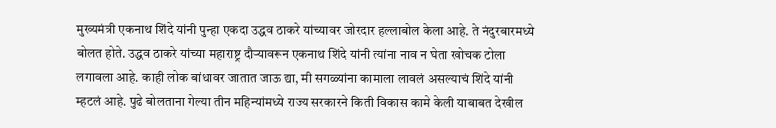मुख्यमंत्री एकनाथ शिंदे यांनी पुन्हा एकदा उद्धव ठाकरे यांच्यावर जोरदार हल्लाबोल केला आहे. ते नंदुरबारमध्ये बोलत होते. उद्धव ठाकरे यांच्या महाराष्ट्र दौऱ्यावरून एकनाथ शिंदे यांनी त्यांना नाव न घेता खोचक टोला लगावला आहे. काही लोक बांधावर जातात जाऊ द्या, मी सगळ्यांना कामाला लावलं असल्याचं शिंदे यांनी म्हटलं आहे. पुढे बोलताना गेल्या तीन महिन्यांमध्ये राज्य सरकारने किती विकास कामे केली याबाबत देखील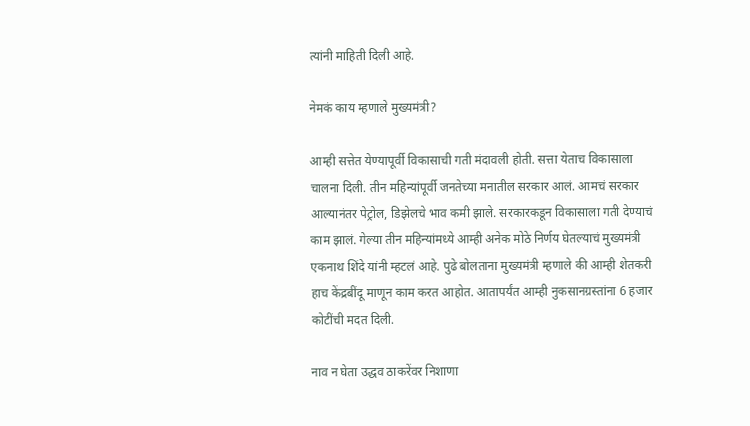त्यांनी माहिती दिली आहे.

नेमकं काय म्हणाले मुख्यमंत्री?

आम्ही सत्तेत येण्यापूर्वी विकासाची गती मंदावली होती. सत्ता येताच विकासाला चालना दिली. तीन महिन्यांपूर्वी जनतेच्या मनातील सरकार आलं. आमचं सरकार आल्यानंतर पेट्रोल, डिझेलचे भाव कमी झाले. सरकारकडून विकासाला गती देण्याचं काम झालं. गेल्या तीन महिन्यांमध्ये आम्ही अनेक मोठे निर्णय घेतल्याचं मुख्यमंत्री एकनाथ शिंदे यांनी म्हटलं आहे. पुढे बोलताना मुख्यमंत्री म्हणाले की आम्ही शेतकरी हाच केंद्रबींदू माणून काम करत आहोत. आतापर्यंत आम्ही नुकसानग्रस्तांना 6 हजार कोटींची मदत दिली.

नाव न घेता उद्धव ठाकरेंवर निशाणा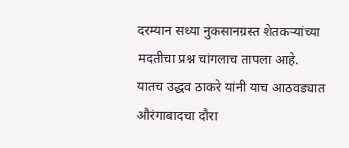दरम्यान सध्या नुकसानग्रस्त शेतकऱ्यांच्या मदतीचा प्रश्न चांगलाच तापला आहे. यातच उद्धव ठाकरे यांनी याच आठवड्यात औरंगाबादचा दौरा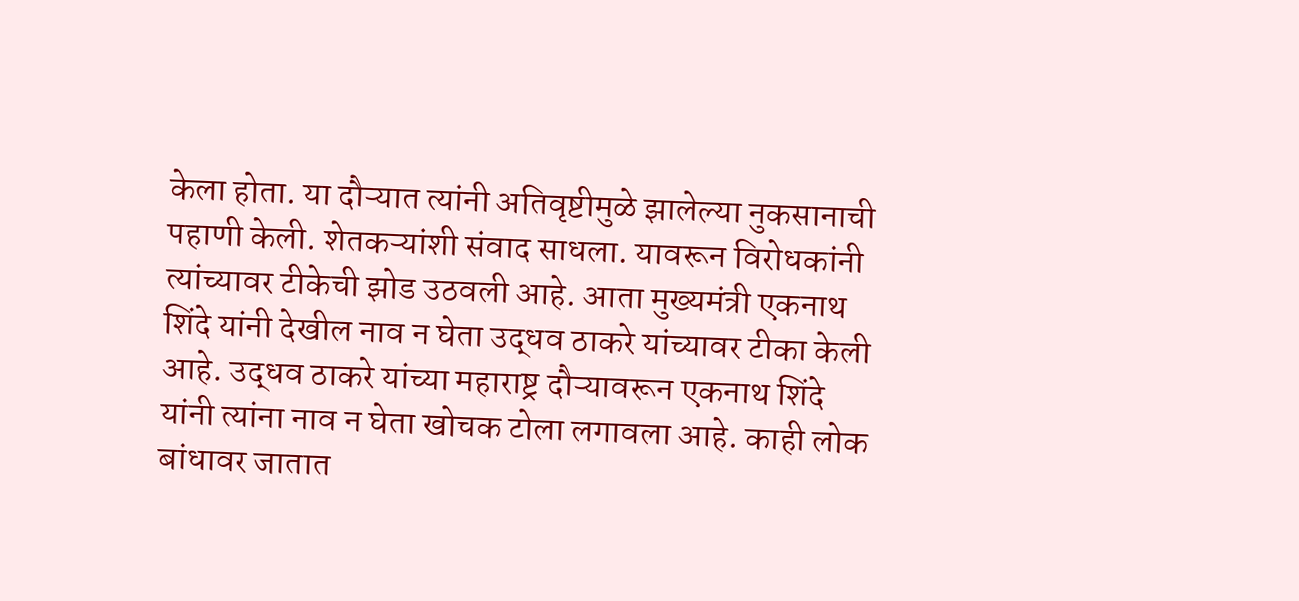केला होता. या दौऱ्यात त्यांनी अतिवृष्टीमुळे झालेल्या नुकसानाची पहाणी केली. शेतकऱ्यांशी संवाद साधला. यावरून विरोधकांनी त्यांच्यावर टीकेची झोड उठवली आहे. आता मुख्यमंत्री एकनाथ शिंदे यांनी देखील नाव न घेता उद्धव ठाकरे यांच्यावर टीका केली आहे. उद्धव ठाकरे यांच्या महाराष्ट्र दौऱ्यावरून एकनाथ शिंदे यांनी त्यांना नाव न घेता खोचक टोला लगावला आहे. काही लोक बांधावर जातात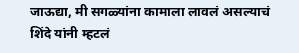जाऊद्या, मी सगळ्यांना कामाला लावलं असल्याचं शिंदे यांनी म्हटलं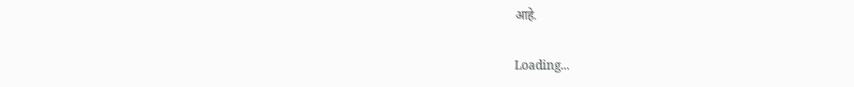आहे.

Loading...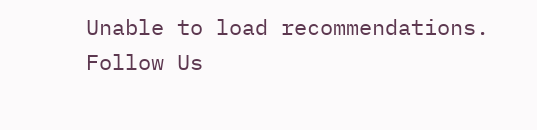Unable to load recommendations.
Follow Us